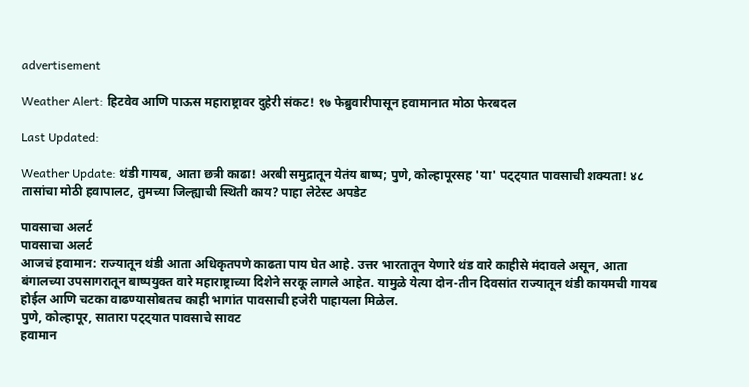advertisement

Weather Alert: हिटवेव आणि पाऊस महाराष्ट्रावर दुहेरी संकट! १७ फेब्रुवारीपासून हवामानात मोठा फेरबदल

Last Updated:

Weather Update: थंडी गायब, आता छत्री काढा! अरबी समुद्रातून येतंय बाष्प; पुणे, कोल्हापूरसह 'या' पट्ट्यात पावसाची शक्यता! ४८ तासांचा मोठी हवापालट, तुमच्या जिल्ह्याची स्थिती काय? पाहा लेटेस्ट अपडेट

पावसाचा अलर्ट
पावसाचा अलर्ट
आजचं हवामान: राज्यातून थंडी आता अधिकृतपणे काढता पाय घेत आहे. उत्तर भारतातून येणारे थंड वारे काहीसे मंदावले असून, आता बंगालच्या उपसागरातून बाष्पयुक्त वारे महाराष्ट्राच्या दिशेने सरकू लागले आहेत. यामुळे येत्या दोन-तीन दिवसांत राज्यातून थंडी कायमची गायब होईल आणि चटका वाढण्यासोबतच काही भागांत पावसाची हजेरी पाहायला मिळेल.
पुणे, कोल्हापूर, सातारा पट्ट्यात पावसाचे सावट
हवामान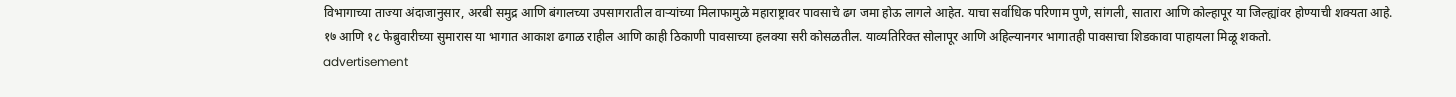विभागाच्या ताज्या अंदाजानुसार, अरबी समुद्र आणि बंगालच्या उपसागरातील वाऱ्यांच्या मिलाफामुळे महाराष्ट्रावर पावसाचे ढग जमा होऊ लागले आहेत. याचा सर्वाधिक परिणाम पुणे, सांगली, सातारा आणि कोल्हापूर या जिल्ह्यांवर होण्याची शक्यता आहे.
१७ आणि १८ फेब्रुवारीच्या सुमारास या भागात आकाश ढगाळ राहील आणि काही ठिकाणी पावसाच्या हलक्या सरी कोसळतील. याव्यतिरिक्त सोलापूर आणि अहिल्यानगर भागातही पावसाचा शिडकावा पाहायला मिळू शकतो.
advertisement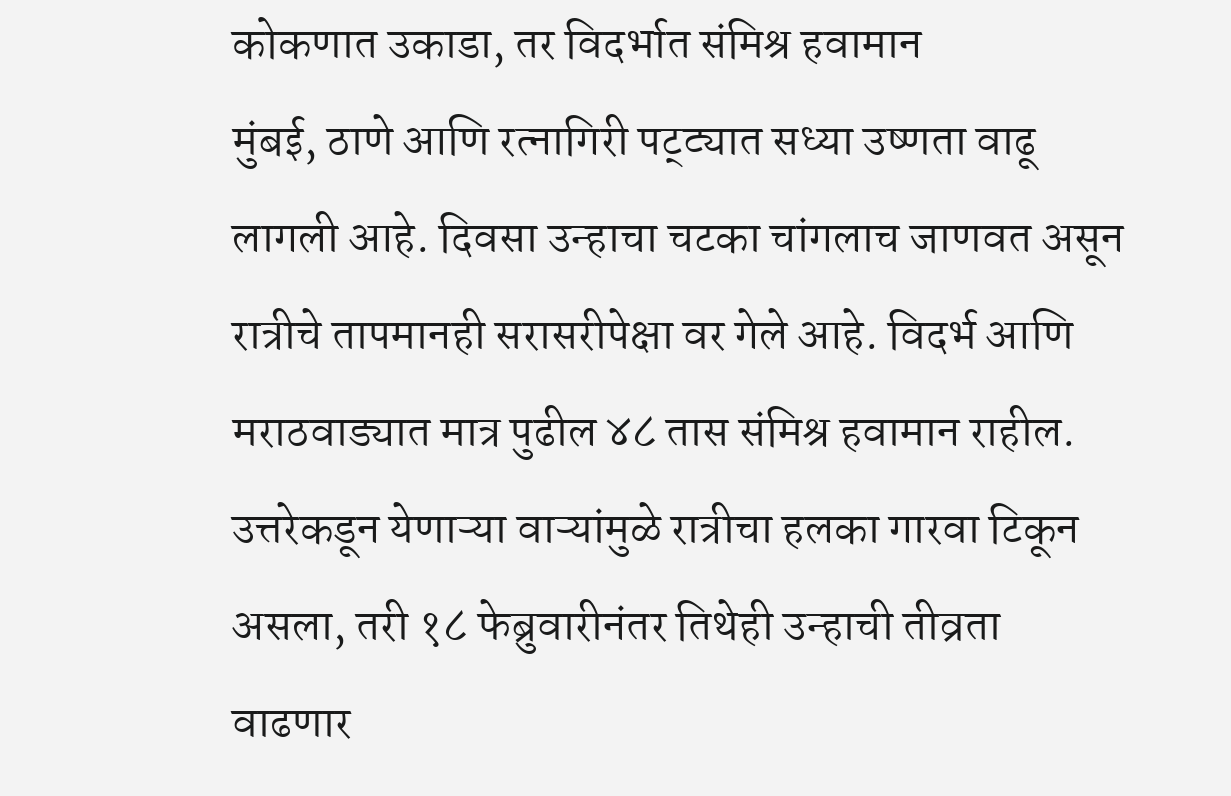कोकणात उकाडा, तर विदर्भात संमिश्र हवामान
मुंबई, ठाणे आणि रत्नागिरी पट्ट्यात सध्या उष्णता वाढू लागली आहे. दिवसा उन्हाचा चटका चांगलाच जाणवत असून रात्रीचे तापमानही सरासरीपेक्षा वर गेले आहे. विदर्भ आणि मराठवाड्यात मात्र पुढील ४८ तास संमिश्र हवामान राहील. उत्तरेकडून येणाऱ्या वाऱ्यांमुळे रात्रीचा हलका गारवा टिकून असला, तरी १८ फेब्रुवारीनंतर तिथेही उन्हाची तीव्रता वाढणार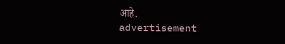आहे.
advertisement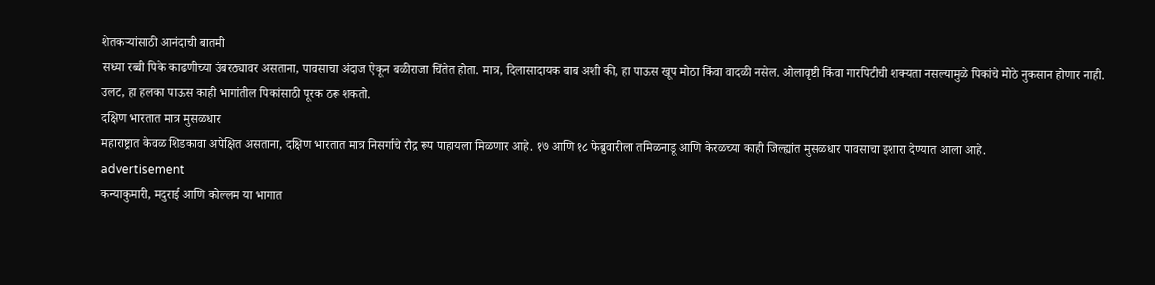शेतकऱ्यांसाठी आनंदाची बातमी
सध्या रब्बी पिके काढणीच्या उंबरठ्यावर असताना, पावसाचा अंदाज ऐकून बळीराजा चिंतेत होता. मात्र, दिलासादायक बाब अशी की, हा पाऊस खूप मोठा किंवा वादळी नसेल. ओलावृष्टी किंवा गारपिटीची शक्यता नसल्यामुळे पिकांचे मोठे नुकसान होणार नाही. उलट, हा हलका पाऊस काही भागांतील पिकांसाठी पूरक ठरू शकतो.
दक्षिण भारतात मात्र मुसळधार
महाराष्ट्रात केवळ शिडकावा अपेक्षित असताना, दक्षिण भारतात मात्र निसर्गाचे रौद्र रूप पाहायला मिळणार आहे. १७ आणि १८ फेब्रुवारीला तमिळनाडू आणि केरळच्या काही जिल्ह्यांत मुसळधार पावसाचा इशारा देण्यात आला आहे.
advertisement
कन्याकुमारी, मदुराई आणि कोल्लम या भागात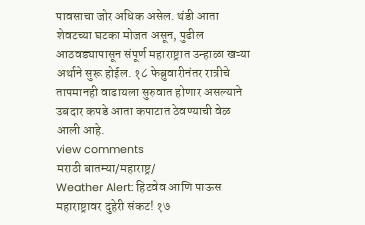पावसाचा जोर अधिक असेल. थंडी आता शेवटच्या घटका मोजत असून, पुढील आठवड्यापासून संपूर्ण महाराष्ट्रात उन्हाळा खऱ्या अर्थाने सुरू होईल. १८ फेब्रुवारीनंतर रात्रीचे तापमानही वाढायला सुरुवात होणार असल्याने उबदार कपडे आता कपाटात ठेवण्याची वेळ आली आहे.
view comments
मराठी बातम्या/महाराष्ट्र/
Weather Alert: हिटवेव आणि पाऊस महाराष्ट्रावर दुहेरी संकट! १७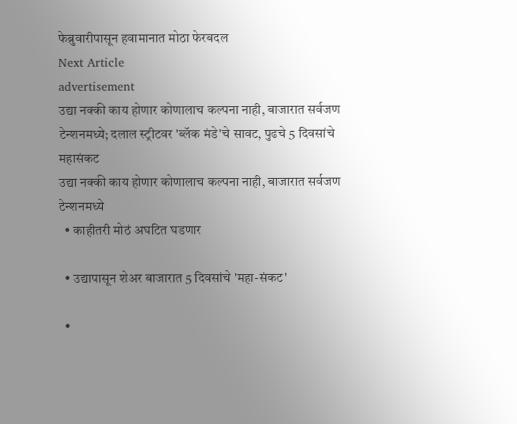फेब्रुवारीपासून हवामानात मोठा फेरबदल
Next Article
advertisement
उद्या नक्की काय होणार कोणालाच कल्पना नाही, बाजारात सर्वजण टेन्शनमध्ये; दलाल स्ट्रीटवर 'ब्लॅक मंडे'चे सावट, पुढचे 5 दिवसांचे महासंकट
उद्या नक्की काय होणार कोणालाच कल्पना नाही, बाजारात सर्वजण टेन्शनमध्ये
  • काहीतरी मोठं अघटित घडणार

  • उद्यापासून शेअर बाजारात 5 दिवसांचे 'महा-संकट'

  •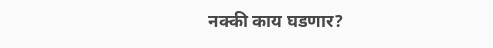नक्की काय घडणार?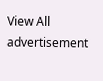View All
advertisement